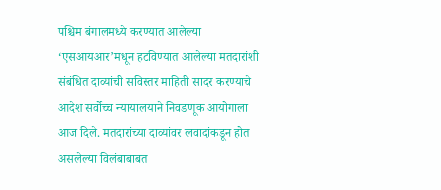पश्चिम बंगालमध्ये करण्यात आलेल्या ‘एसआयआर’मधून हटविण्यात आलेल्या मतदारांशी संबंधित दाव्यांची सविस्तर माहिती सादर करण्याचे आदेश सर्वोच्च न्यायालयाने निवडणूक आयोगाला आज दिले. मतदारांच्या दाव्यांवर लवादांकडून होत असलेल्या विलंबाबाबत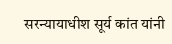सरन्यायाधीश सूर्य कांत यांनी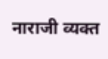नाराजी व्यक्त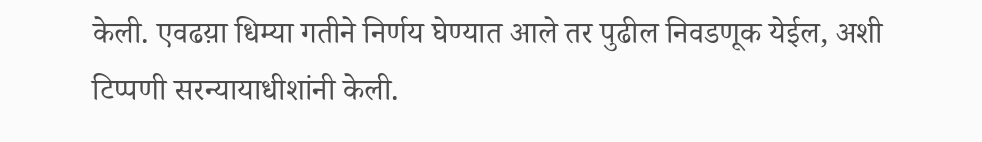केली. एवढय़ा धिम्या गतीने निर्णय घेण्यात आले तर पुढील निवडणूक येईल, अशी टिप्पणी सरन्यायाधीशांनी केली.